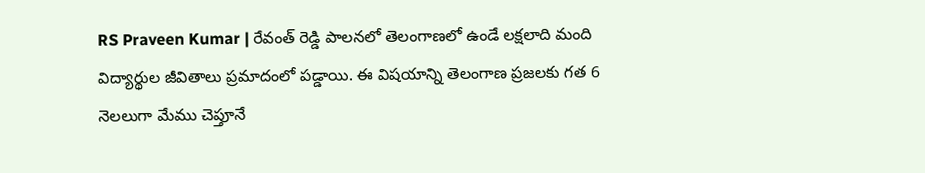RS Praveen Kumar | రేవంత్ రెడ్డి పాలనలో తెలంగాణలో ఉండే లక్షలాది మంది విద్యార్థుల జీవితాలు ప్రమాదంలో పడ్డాయి. ఈ విషయాన్ని తెలంగాణ ప్రజలకు గత 6 నెలలుగా మేము చెప్తూనే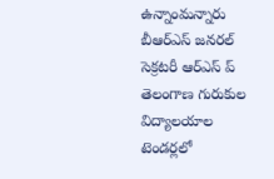ఉన్నాంమన్నారు బీఆర్ఎస్ జనరల్ సెక్రటరీ ఆర్ఎస్ ప్
తెలంగాణ గురుకుల విద్యాలయాల టెండర్లలో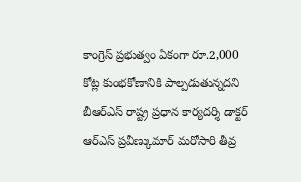కాంగ్రెస్ ప్రభుత్వం ఏకంగా రూ.2,000 కోట్ల కుంభకోణానికి పాల్పడుతున్నదని బీఆర్ఎస్ రాష్ట్ర ప్రధాన కార్యదర్శి డాక్టర్ ఆర్ఎస్ ప్రవీణ్కుమార్ మరోసారి తీవ్ర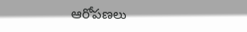ఆరోపణలు